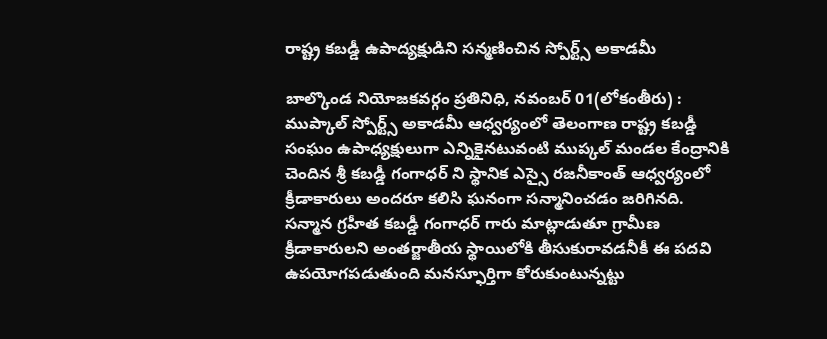రాష్ట్ర కబడ్డీ ఉపాద్యక్షుడిని సన్మణించిన స్పోర్ట్స్ అకాడమీ

బాల్కొండ నియోజకవర్గం ప్రతినిధి, నవంబర్ 01(లోకంతీరు) : ముప్కాల్ స్పోర్ట్స్ అకాడమీ ఆధ్వర్యంలో తెలంగాణ రాష్ట్ర కబడ్డీ సంఘం ఉపాధ్యక్షులుగా ఎన్నికైనటువంటి ముప్కల్ మండల కేంద్రానికి చెందిన శ్రీ కబడ్డీ గంగాధర్ ని స్థానిక ఎస్సై రజనీకాంత్ ఆధ్వర్యంలో క్రీడాకారులు అందరూ కలిసి ఘనంగా సన్మానించడం జరిగినది. సన్మాన గ్రహీత కబడ్డీ గంగాధర్ గారు మాట్లాడుతూ గ్రామీణ క్రీడాకారులని అంతర్జాతీయ స్థాయిలోకి తీసుకురావడనీకీ ఈ పదవి ఉపయోగపడుతుంది మనస్ఫూర్తిగా కోరుకుంటున్నట్టు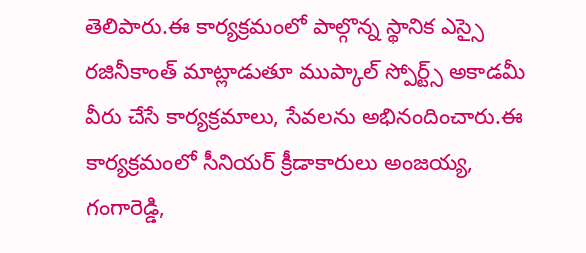తెలిపారు.ఈ కార్యక్రమంలో పాల్గొన్న స్థానిక ఎస్సై రజినీకాంత్ మాట్లాడుతూ ముప్కాల్ స్పోర్ట్స్ అకాడమీ వీరు చేసే కార్యక్రమాలు, సేవలను అభినందించారు.ఈ కార్యక్రమంలో సీనియర్ క్రీడాకారులు అంజయ్య, గంగారెడ్డి,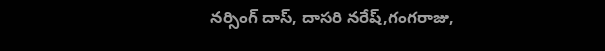నర్సింగ్ దాస్, దాసరి నరేష్,గంగరాజు,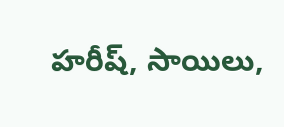హరీష్, సాయిలు,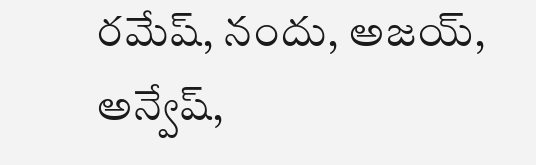రమేష్, నందు, అజయ్, అన్వేష్,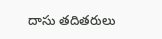దాసు తదితరులు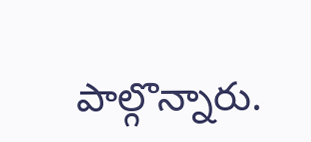పాల్గొన్నారు.